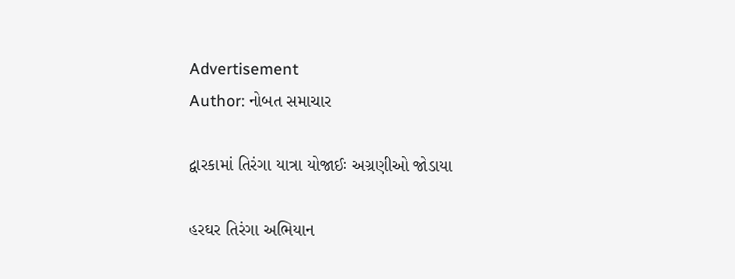Advertisement
Author: નોબત સમાચાર

દ્વારકામાં તિરંગા યાત્રા યોજાઈઃ અગ્રણીઓ જોડાયા

હરઘર તિરંગા અભિયાન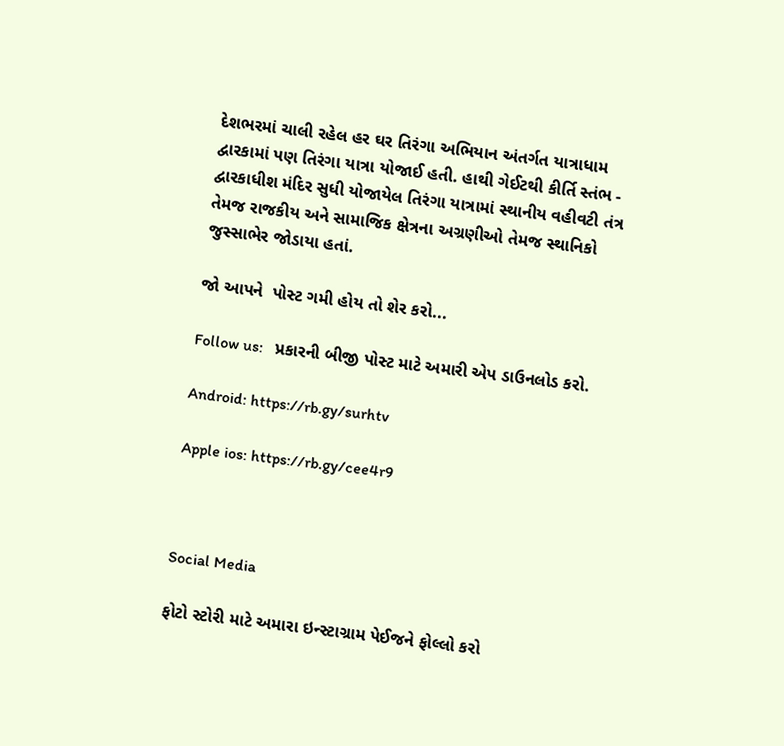દેશભરમાં ચાલી રહેલ હર ઘર તિરંગા અભિયાન અંતર્ગત યાત્રાધામ દ્વારકામાં પણ તિરંગા યાત્રા યોજાઈ હતી. હાથી ગેઈટથી કીર્તિ સ્તંભ - દ્વારકાધીશ મંદિર સુધી યોજાયેલ તિરંગા યાત્રામાં સ્થાનીય વહીવટી તંત્ર તેમજ રાજકીય અને સામાજિક ક્ષેત્રના અગ્રણીઓ તેમજ સ્થાનિકો જુસ્સાભેર જોડાયા હતાં.

જો આપને  પોસ્ટ ગમી હોય તો શેર કરો...

Follow us:   પ્રકારની બીજી પોસ્ટ માટે અમારી એપ ડાઉનલોડ કરો.

Android: https://rb.gy/surhtv

Apple ios: https://rb.gy/cee4r9



Social Media

ફોટો સ્ટોરી માટે અમારા ઇન્સ્ટાગ્રામ પેઈજને ફોલ્લો કરો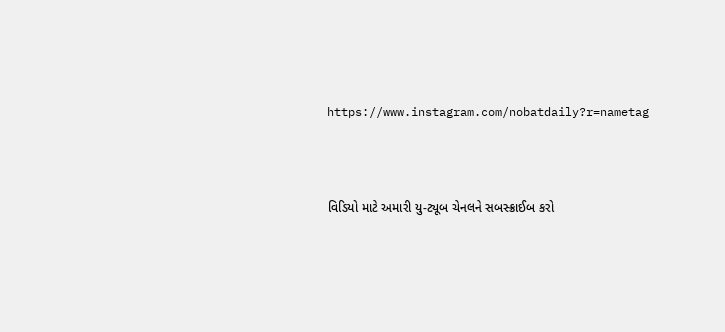https://www.instagram.com/nobatdaily?r=nametag



વિડિયો માટે અમારી યુ-ટ્યૂબ ચેનલને સબસ્ક્રાઈબ કરો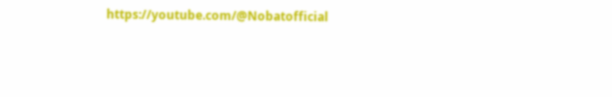https://youtube.com/@Nobatofficial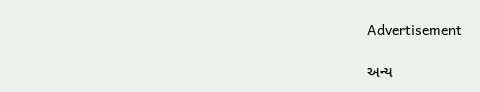Advertisement

અન્ય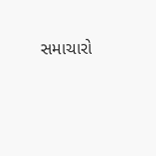સમાચારો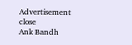Advertisement
close
Ank Bandh